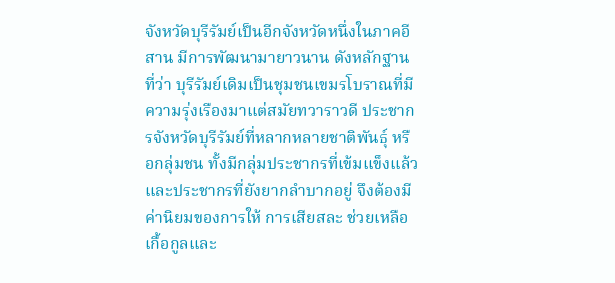จังหวัดบุรีรัมย์เป็นอีกจังหวัดหนึ่งในภาคอีสาน มีการพัฒนามายาวนาน ดังหลักฐานที่ว่า บุรีรัมย์เดิมเป็นชุมชนเขมรโบราณที่มีความรุ่งเรืองมาแต่สมัยทวาราวดี ประชากรจังหวัดบุรีรัมย์ที่หลากหลายชาติพันธุ์ หรือกลุ่มชน ทั้งมีกลุ่มประชากรที่เข้มแข็งแล้ว และประชากรที่ยังยากลำบากอยู่ จึงต้องมีค่านิยมของการให้ การเสียสละ ช่วยเหลือเกื้อกูลและ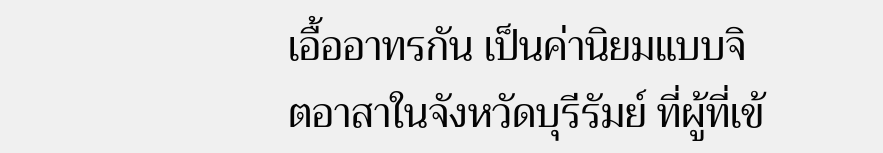เอื้ออาทรกัน เป็นค่านิยมแบบจิตอาสาในจังหวัดบุรีรัมย์ ที่ผู้ที่เข้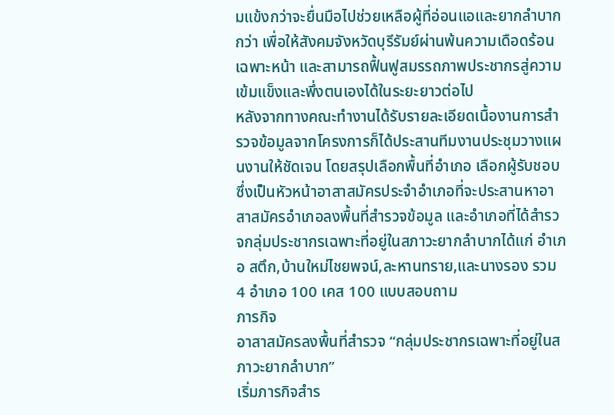มแข้งกว่าจะยื่นมือไปช่วยเหลือผู้ที่อ่อนแอและยากลำบากกว่า เพื่อให้สังคมจังหวัดบุรีรัมย์ผ่านพ้นความเดือดร้อนเฉพาะหน้า และสามารถฟื้นฟูสมรรถภาพประชากรสู่ความเข้มแข็งและพึ่งตนเองได้ในระยะยาวต่อไป
หลังจากทางคณะทำงานได้รับรายละเอียดเนื้องานการสำรวจข้อมูลจากโครงการก็ได้ประสานทีมงานประชุมวางแผนงานให้ชัดเจน โดยสรุปเลือกพื้นที่อำเภอ เลือกผู้รับชอบซึ่งเป็นหัวหน้าอาสาสมัครประจำอำเภอที่จะประสานหาอาสาสมัครอำเภอลงพื้นที่สำรวจข้อมูล และอำเภอที่ได้สำรวจกลุ่มประชากรเฉพาะที่อยู่ในสภาวะยากลำบากได้แก่ อำเภอ สตึก,บ้านใหม่ไชยพจน์,ละหานทราย,และนางรอง รวม 4 อำเภอ 100 เคส 100 แบบสอบถาม
ภารกิจ
อาสาสมัครลงพื้นที่สำรวจ “กลุ่มประชากรเฉพาะที่อยู่ในสภาวะยากลำบาก”
เริ่มภารกิจสำร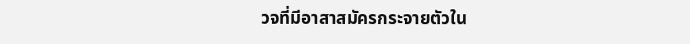วจที่มีอาสาสมัครกระจายตัวใน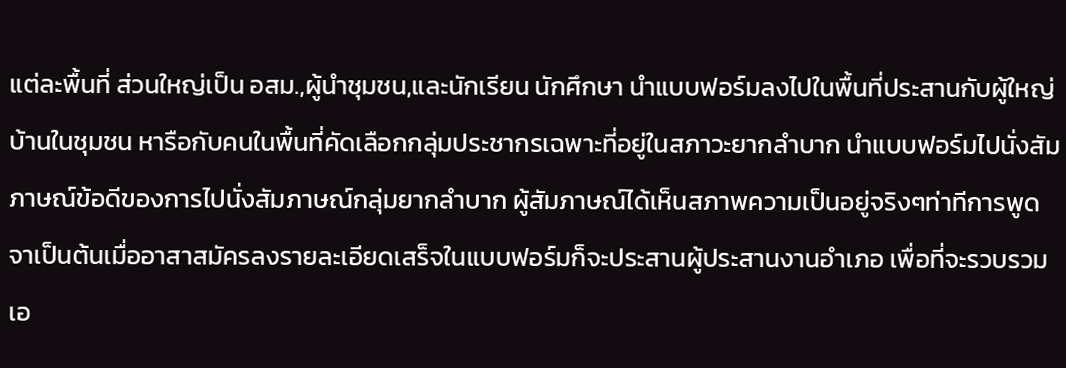แต่ละพื้นที่ ส่วนใหญ่เป็น อสม.,ผู้นำชุมชน,และนักเรียน นักศึกษา นำแบบฟอร์มลงไปในพื้นที่ประสานกับผู้ใหญ่บ้านในชุมชน หารือกับคนในพื้นที่คัดเลือกกลุ่มประชากรเฉพาะที่อยู่ในสภาวะยากลำบาก นำแบบฟอร์มไปนั่งสัมภาษณ์ข้อดีของการไปนั่งสัมภาษณ์กลุ่มยากลำบาก ผู้สัมภาษณ์ได้เห็นสภาพความเป็นอยู่จริงๆท่าทีการพูดจาเป็นต้นเมื่ออาสาสมัครลงรายละเอียดเสร็จในแบบฟอร์มก็จะประสานผู้ประสานงานอำเภอ เพื่อที่จะรวบรวมเอ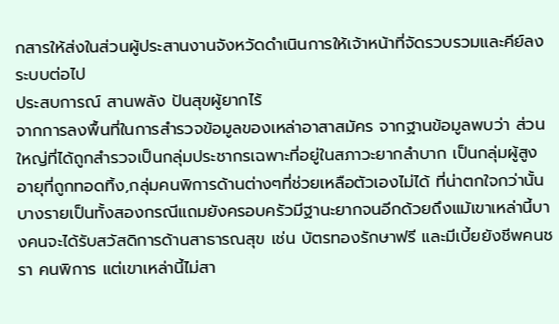กสารให้ส่งในส่วนผู้ประสานงานจังหวัดดำเนินการให้เจ้าหน้าที่จัดรวบรวมและคีย์ลงระบบต่อไป
ประสบการณ์ สานพลัง ปันสุขผู้ยากไร้
จากการลงพื้นที่ในการสำรวจข้อมูลของเหล่าอาสาสมัคร จากฐานข้อมูลพบว่า ส่วนใหญ่ที่ได้ถูกสำรวจเป็นกลุ่มประชากรเฉพาะที่อยู่ในสภาวะยากลำบาก เป็นกลุ่มผู้สูงอายุที่ถูกทอดทิ้ง,กลุ่มคนพิการด้านต่างๆที่ช่วยเหลือตัวเองไม่ได้ ที่น่าตกใจกว่านั้นบางรายเป็นทั้งสองกรณีแถมยังครอบครัวมีฐานะยากจนอีกด้วยถึงแม้เขาเหล่านี้บางคนจะได้รับสวัสดิการด้านสาธารณสุข เช่น บัตรทองรักษาฟรี และมีเบี้ยยังชีพคนชรา คนพิการ แต่เขาเหล่านี้ไม่สา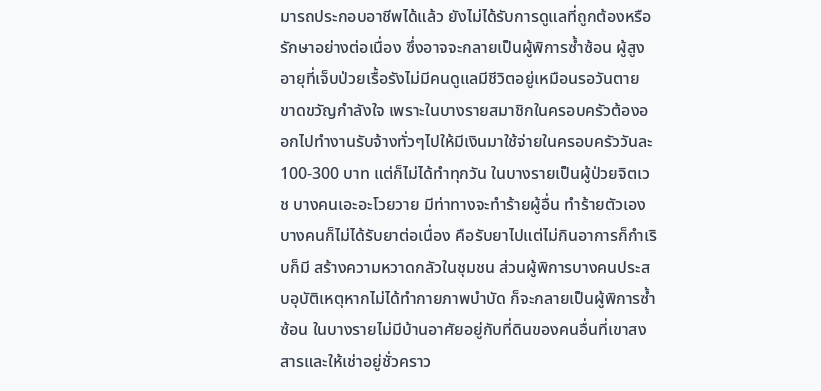มารถประกอบอาชีพได้แล้ว ยังไม่ได้รับการดูแลที่ถูกต้องหรือรักษาอย่างต่อเนื่อง ซึ่งอาจจะกลายเป็นผู้พิการซ้ำซ้อน ผู้สูงอายุที่เจ็บป่วยเรื้อรังไม่มีคนดูแลมีชีวิตอยู่เหมือนรอวันตาย ขาดขวัญกำลังใจ เพราะในบางรายสมาชิกในครอบครัวต้องออกไปทำงานรับจ้างทั่วๆไปให้มีเงินมาใช้จ่ายในครอบครัววันละ 100-300 บาท แต่ก็ไม่ได้ทำทุกวัน ในบางรายเป็นผู้ป่วยจิตเวช บางคนเอะอะโวยวาย มีท่าทางจะทำร้ายผู้อื่น ทำร้ายตัวเอง บางคนก็ไม่ได้รับยาต่อเนื่อง คือรับยาไปแต่ไม่กินอาการก็กำเริบก็มี สร้างความหวาดกลัวในชุมชน ส่วนผู้พิการบางคนประสบอุบัติเหตุหากไม่ได้ทำกายภาพบำบัด ก็จะกลายเป็นผู้พิการซ้ำซ้อน ในบางรายไม่มีบ้านอาศัยอยู่กับที่ดินของคนอื่นที่เขาสงสารและให้เช่าอยู่ชั่วคราว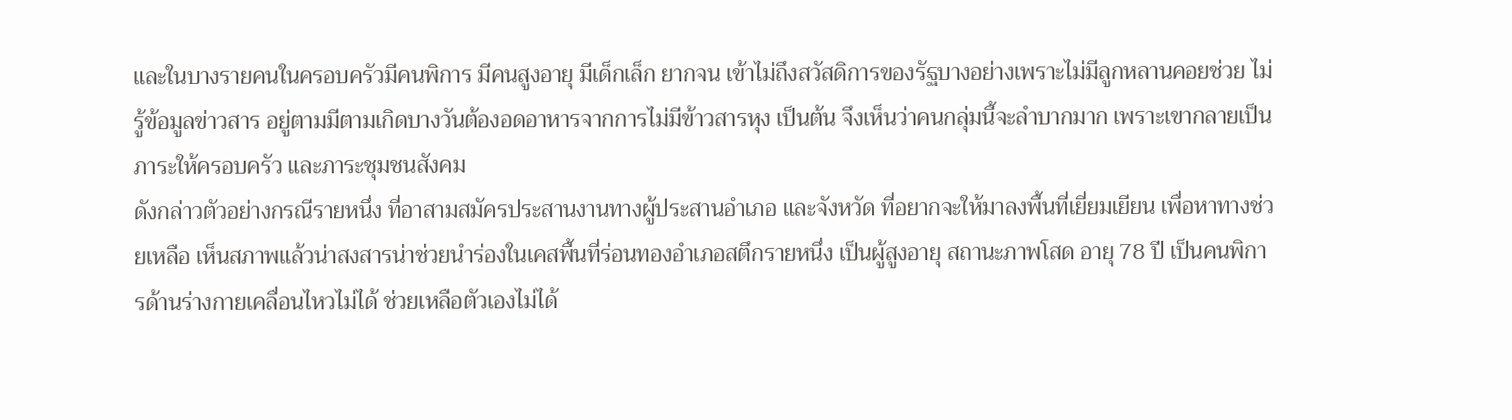และในบางรายคนในครอบครัวมีคนพิการ มีคนสูงอายุ มีเด็กเล็ก ยากจน เข้าไม่ถึงสวัสดิการของรัฐบางอย่างเพราะไม่มีลูกหลานคอยช่วย ไม่รู้ข้อมูลข่าวสาร อยู่ตามมีตามเกิดบางวันต้องอดอาหารจากการไม่มีข้าวสารหุง เป็นต้น จึงเห็นว่าคนกลุ่มนี้จะลำบากมาก เพราะเขากลายเป็นภาระให้ครอบครัว และภาระชุมชนสังคม
ดังกล่าวตัวอย่างกรณีรายหนึ่ง ที่อาสามสมัครประสานงานทางผู้ประสานอำเภอ และจังหวัด ที่อยากจะให้มาลงพื้นที่เยี่ยมเยียน เพื่อหาทางช่วยเหลือ เห็นสภาพแล้วน่าสงสารน่าช่วยนำร่องในเคสพื้นที่ร่อนทองอำเภอสตึกรายหนึ่ง เป็นผู้สูงอายุ สถานะภาพโสด อายุ 78 ปี เป็นคนพิการด้านร่างกายเคลื่อนไหวไม่ได้ ช่วยเหลือตัวเองไม่ได้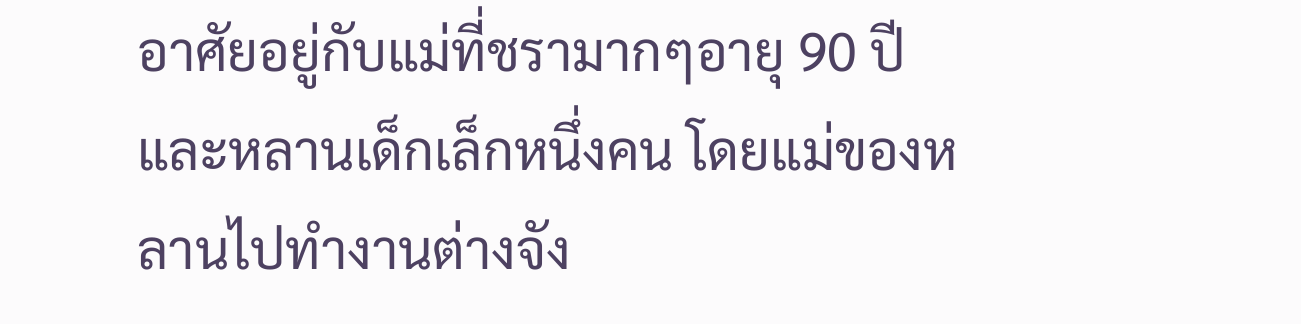อาศัยอยู่กับแม่ที่ชรามากๆอายุ 90 ปี และหลานเด็กเล็กหนึ่งคน โดยแม่ของหลานไปทำงานต่างจัง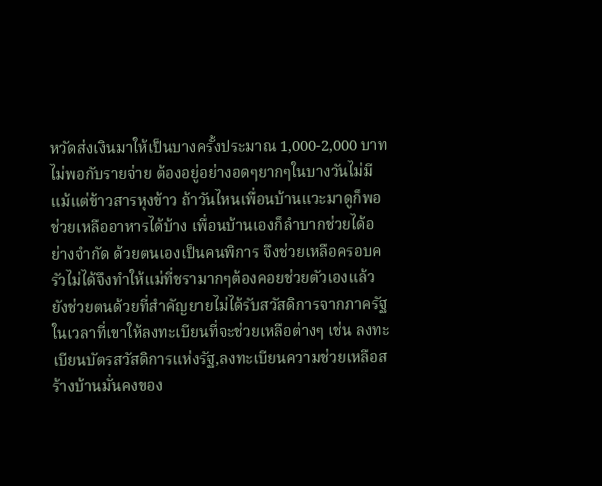หวัดส่งเงินมาให้เป็นบางครั้งประมาณ 1,000-2,000 บาท ไม่พอกับรายจ่าย ต้องอยู่อย่างอดๆยากๆในบางวันไม่มีแม้แต่ข้าวสารหุงข้าว ถ้าวันไหนเพื่อนบ้านแวะมาดูก็พอช่วยเหลืออาหารได้บ้าง เพื่อนบ้านเองก็ลำบากช่วยได้อย่างจำกัด ด้วยตนเองเป็นคนพิการ จึงช่วยเหลือครอบครัวไม่ได้จึงทำให้แม่ที่ชรามากๆต้องคอยช่วยตัวเองแล้วยังช่วยตนด้วยที่สำคัญยายไม่ได้รับสวัสดิการจากภาครัฐในเวลาที่เขาให้ลงทะเบียนที่จะช่วยเหลือต่างๆ เช่น ลงทะเบียนบัตรสวัสดิการแห่งรัฐ,ลงทะเบียนความช่วยเหลือสร้างบ้านมั่นคงของ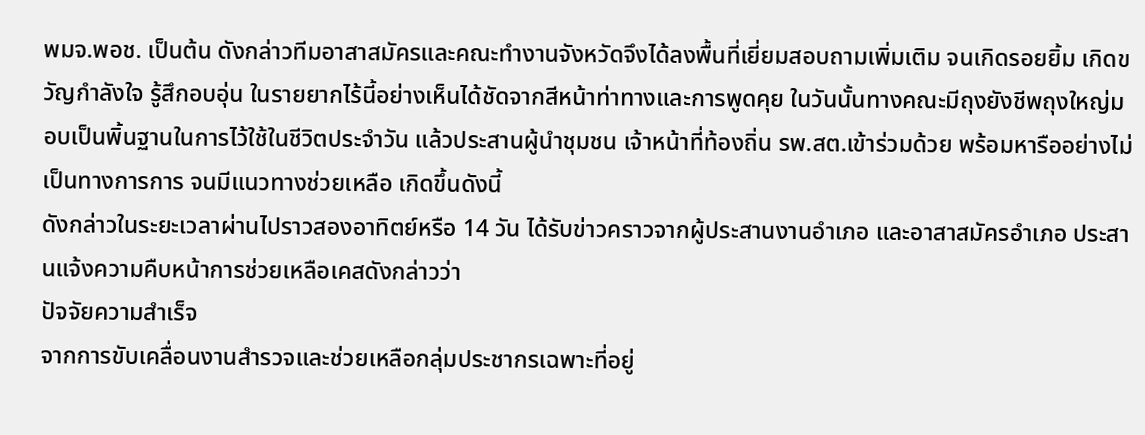พมจ.พอช. เป็นต้น ดังกล่าวทีมอาสาสมัครและคณะทำงานจังหวัดจึงได้ลงพื้นที่เยี่ยมสอบถามเพิ่มเติม จนเกิดรอยยิ้ม เกิดขวัญกำลังใจ รู้สึกอบอุ่น ในรายยากไร้นี้อย่างเห็นได้ชัดจากสีหน้าท่าทางและการพูดคุย ในวันนั้นทางคณะมีถุงยังชีพถุงใหญ่มอบเป็นพิ้นฐานในการไว้ใช้ในชีวิตประจำวัน แล้วประสานผู้นำชุมชน เจ้าหน้าที่ท้องถิ่น รพ.สต.เข้าร่วมด้วย พร้อมหารืออย่างไม่เป็นทางการการ จนมีแนวทางช่วยเหลือ เกิดขึ้นดังนี้
ดังกล่าวในระยะเวลาผ่านไปราวสองอาทิตย์หรือ 14 วัน ได้รับข่าวคราวจากผู้ประสานงานอำเภอ และอาสาสมัครอำเภอ ประสานแจ้งความคืบหน้าการช่วยเหลือเคสดังกล่าวว่า
ปัจจัยความสำเร็จ
จากการขับเคลื่อนงานสำรวจและช่วยเหลือกลุ่มประชากรเฉพาะที่อยู่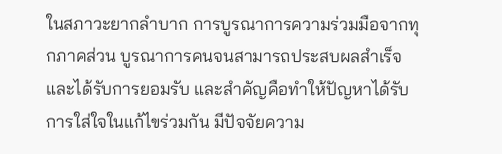ในสภาวะยากลำบาก การบูรณาการความร่วมมือจากทุกภาคส่วน บูรณาการคนจนสามารถประสบผลสำเร็จและได้รับการยอมรับ และสำคัญคือทำให้ปัญหาได้รับการใส่ใจในแก้ไขร่วมกัน มีปัจจัยความ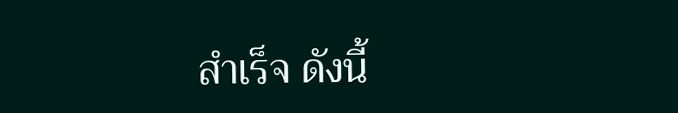สำเร็จ ดังนี้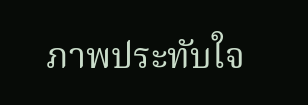ภาพประทับใจ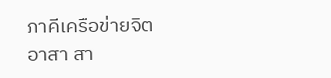ภาคีเครือข่ายจิตอาสา สา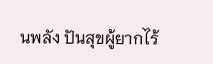นพลัง ปันสุขผู้ยากไร้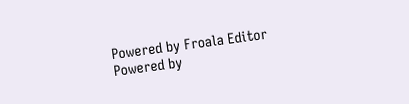Powered by Froala Editor
Powered by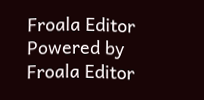Froala Editor
Powered by Froala Editor